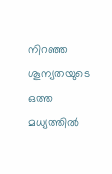നിറഞ്ഞ ശൂന്യതയുടെ ഒത്ത മധ്യത്തിൽ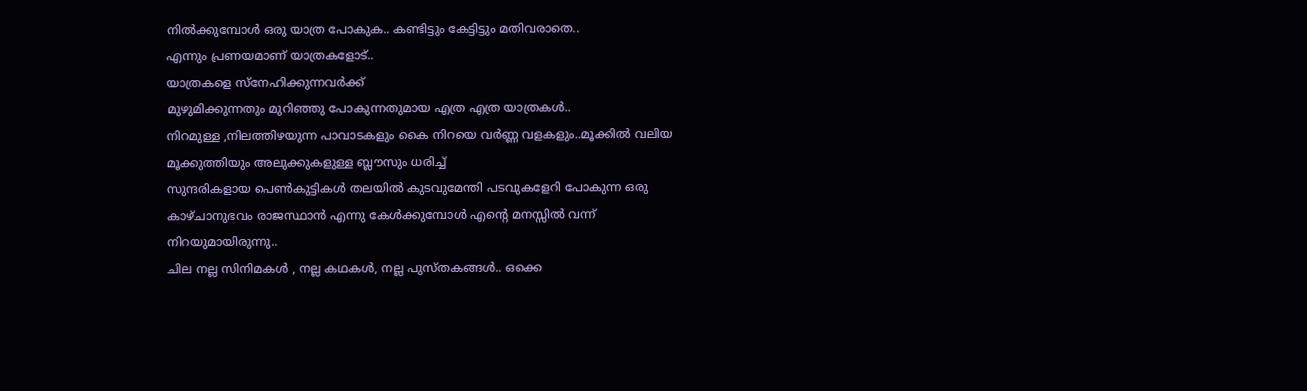നിൽക്കുമ്പോൾ ഒരു യാത്ര പോകുക.. കണ്ടിട്ടും കേട്ടിട്ടും മതിവരാതെ..
എന്നും പ്രണയമാണ് യാത്രകളോട്..
യാത്രകളെ സ്നേഹിക്കുന്നവർക്ക്
മുഴുമിക്കുന്നതും മുറിഞ്ഞു പോകുന്നതുമായ എത്ര എത്ര യാത്രകൾ..
നിറമുള്ള ,നിലത്തിഴയുന്ന പാവാടകളും കൈ നിറയെ വർണ്ണ വളകളും..മൂക്കിൽ വലിയ മൂക്കുത്തിയും അലുക്കുകളുള്ള ബ്ലൗസും ധരിച്ച്
സുന്ദരികളായ പെൺകുട്ടികൾ തലയിൽ കുടവുമേന്തി പടവുകളേറി പോകുന്ന ഒരു കാഴ്ചാനുഭവം രാജസ്ഥാൻ എന്നു കേൾക്കുമ്പോൾ എന്റെ മനസ്സിൽ വന്ന് നിറയുമായിരുന്നു..
ചില നല്ല സിനിമകൾ , നല്ല കഥകൾ, നല്ല പുസ്തകങ്ങൾ.. ഒക്കെ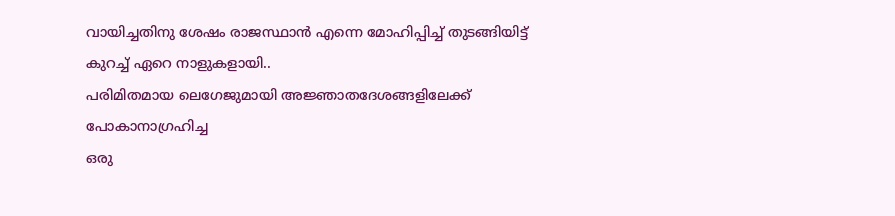വായിച്ചതിനു ശേഷം രാജസ്ഥാൻ എന്നെ മോഹിപ്പിച്ച് തുടങ്ങിയിട്ട് കുറച്ച് ഏറെ നാളുകളായി..
പരിമിതമായ ലെഗേജുമായി അജ്ഞാതദേശങ്ങളിലേക്ക് പോകാനാഗ്രഹിച്ച
ഒരു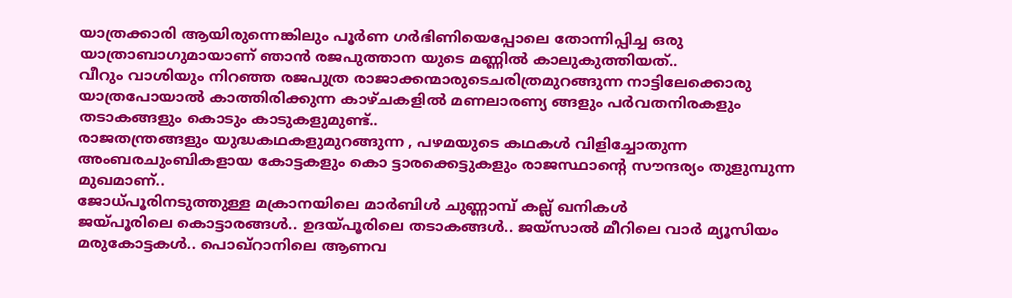യാത്രക്കാരി ആയിരുന്നെങ്കിലും പൂർണ ഗർഭിണിയെപ്പോലെ തോന്നിപ്പിച്ച ഒരു യാത്രാബാഗുമായാണ് ഞാൻ രജപുത്താന യുടെ മണ്ണിൽ കാലുകുത്തിയത്..
വീറും വാശിയും നിറഞ്ഞ രജപുത്ര രാജാക്കന്മാരുടെചരിത്രമുറങ്ങുന്ന നാട്ടിലേക്കൊരു യാത്രപോയാൽ കാത്തിരിക്കുന്ന കാഴ്ചകളിൽ മണലാരണ്യ ങ്ങളും പർവതനിരകളും തടാകങ്ങളും കൊടും കാടുകളുമുണ്ട്..
രാജതന്ത്രങ്ങളും യുദ്ധകഥകളുമുറങ്ങുന്ന , പഴമയുടെ കഥകൾ വിളിച്ചോതുന്ന അംബരചുംബികളായ കോട്ടകളും കൊ ട്ടാരക്കെട്ടുകളും രാജസ്ഥാന്റെ സൗന്ദര്യം തുളുമ്പുന്ന മുഖമാണ്..
ജോധ്പൂരിനടുത്തുള്ള മക്രാനയിലെ മാർബിൾ ചുണ്ണാമ്പ് കല്ല് ഖനികൾ
ജയ്പൂരിലെ കൊട്ടാരങ്ങൾ.. ഉദയ്പൂരിലെ തടാകങ്ങൾ.. ജയ്സാൽ മീറിലെ വാർ മ്യൂസിയം
മരുകോട്ടകൾ.. പൊഖ്റാനിലെ ആണവ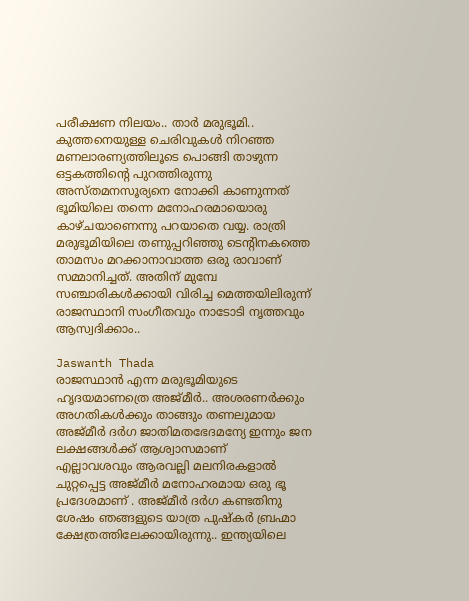പരീക്ഷണ നിലയം.. താർ മരുഭൂമി..
കുത്തനെയുള്ള ചെരിവുകൾ നിറഞ്ഞ മണലാരണ്യത്തിലൂടെ പൊങ്ങി താഴുന്ന
ഒട്ടകത്തിന്റെ പുറത്തിരുന്നു അസ്തമനസൂര്യനെ നോക്കി കാണുന്നത് ഭൂമിയിലെ തന്നെ മനോഹരമായൊരു കാഴ്ചയാണെന്നു പറയാതെ വയ്യ. രാത്രി മരുഭൂമിയിലെ തണുപ്പറിഞ്ഞു ടെന്റിനകത്തെ താമസം മറക്കാനാവാത്ത ഒരു രാവാണ് സമ്മാനിച്ചത്. അതിന് മുമ്പേ സഞ്ചാരികൾക്കായി വിരിച്ച മെത്തയിലിരുന്ന് രാജസ്ഥാനി സംഗീതവും നാടോടി നൃത്തവും ആസ്വദിക്കാം..

Jaswanth Thada
രാജസ്ഥാൻ എന്ന മരുഭൂമിയുടെ
ഹൃദയമാണത്രെ അജ്മീർ.. അശരണർക്കും
അഗതികൾക്കും താങ്ങും തണലുമായ അജ്മീർ ദർഗ ജാതിമതഭേദമന്യേ ഇന്നും ജന ലക്ഷങ്ങൾക്ക് ആശ്വാസമാണ്
എല്ലാവശവും ആരവല്ലി മലനിരകളാൽ ചുറ്റപ്പെട്ട അജ്മീർ മനോഹരമായ ഒരു ഭൂ പ്രദേശമാണ് . അജ്മീർ ദർഗ കണ്ടതിനു ശേഷം ഞങ്ങളുടെ യാത്ര പുഷ്കർ ബ്രഹ്മാ ക്ഷേത്രത്തിലേക്കായിരുന്നു.. ഇന്ത്യയിലെ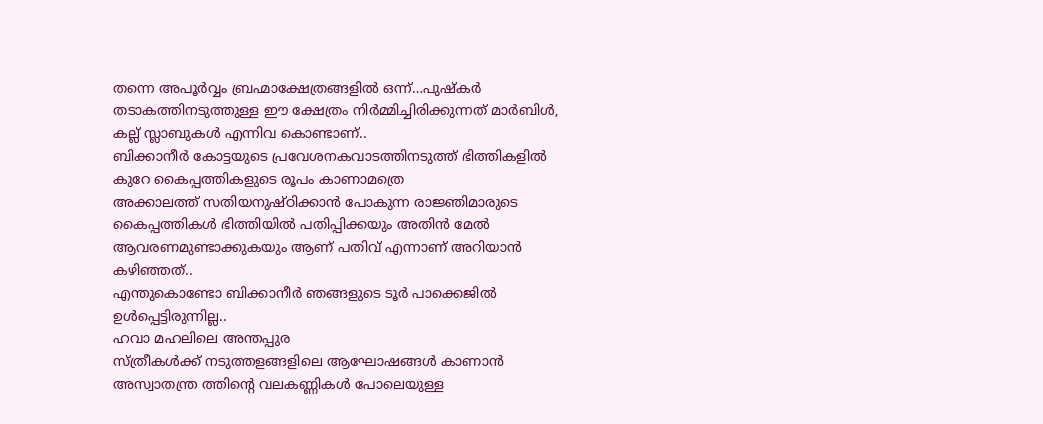തന്നെ അപൂർവ്വം ബ്രഹ്മാക്ഷേത്രങ്ങളിൽ ഒന്ന്…പുഷ്കർ തടാകത്തിനടുത്തുള്ള ഈ ക്ഷേത്രം നിർമ്മിച്ചിരിക്കുന്നത് മാർബിൾ, കല്ല് സ്ലാബുകൾ എന്നിവ കൊണ്ടാണ്..
ബിക്കാനീർ കോട്ടയുടെ പ്രവേശനകവാടത്തിനടുത്ത് ഭിത്തികളിൽ കുറേ കൈപ്പത്തികളുടെ രൂപം കാണാമത്രെ
അക്കാലത്ത് സതിയനുഷ്ഠിക്കാൻ പോകുന്ന രാജ്ഞിമാരുടെ കൈപ്പത്തികൾ ഭിത്തിയിൽ പതിപ്പിക്കയും അതിൻ മേൽ ആവരണമുണ്ടാക്കുകയും ആണ് പതിവ് എന്നാണ് അറിയാൻ കഴിഞ്ഞത്..
എന്തുകൊണ്ടോ ബിക്കാനീർ ഞങ്ങളുടെ ടൂർ പാക്കെജിൽ ഉൾപ്പെട്ടിരുന്നില്ല..
ഹവാ മഹലിലെ അന്തപ്പുര
സ്ത്രീകൾക്ക് നടുത്തളങ്ങളിലെ ആഘോഷങ്ങൾ കാണാൻ അസ്വാതന്ത്ര ത്തിന്റെ വലകണ്ണികൾ പോലെയുള്ള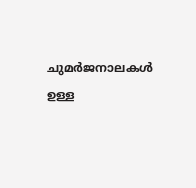ചുമർജനാലകൾ ഉള്ള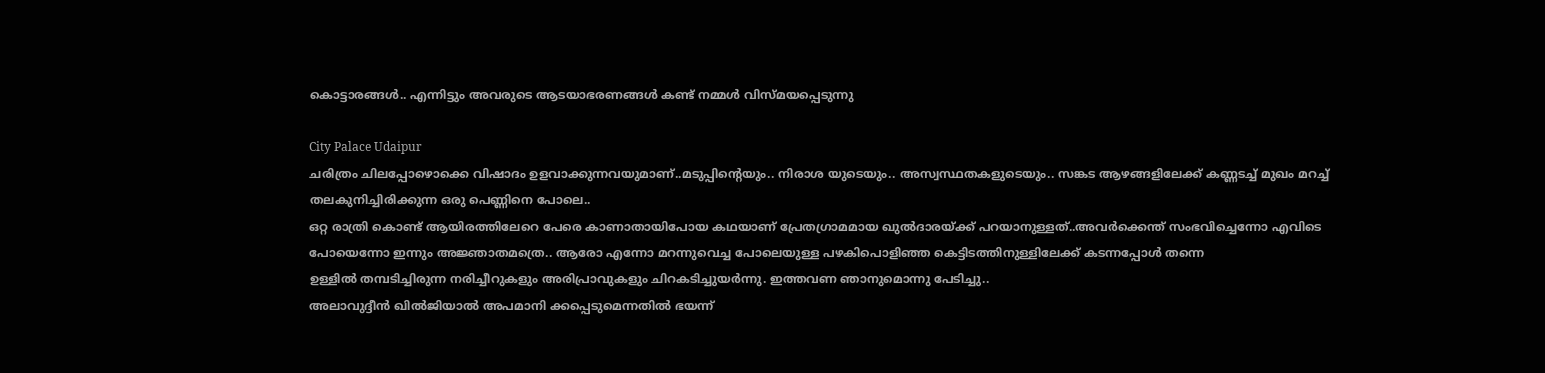കൊട്ടാരങ്ങൾ.. എന്നിട്ടും അവരുടെ ആടയാഭരണങ്ങൾ കണ്ട് നമ്മൾ വിസ്മയപ്പെടുന്നു

City Palace Udaipur
ചരിത്രം ചിലപ്പോഴൊക്കെ വിഷാദം ഉളവാക്കുന്നവയുമാണ്..മടുപ്പിന്റെയും.. നിരാശ യുടെയും.. അസ്വസ്ഥതകളുടെയും.. സങ്കട ആഴങ്ങളിലേക്ക് കണ്ണടച്ച് മുഖം മറച്ച് തലകുനിച്ചിരിക്കുന്ന ഒരു പെണ്ണിനെ പോലെ..
ഒറ്റ രാത്രി കൊണ്ട് ആയിരത്തിലേറെ പേരെ കാണാതായിപോയ കഥയാണ് പ്രേതഗ്രാമമായ ഖുൽദാരയ്ക്ക് പറയാനുള്ളത്..അവർക്കെന്ത് സംഭവിച്ചെന്നോ എവിടെ പോയെന്നോ ഇന്നും അജ്ഞാതമത്രെ.. ആരോ എന്നോ മറന്നുവെച്ച പോലെയുള്ള പഴകിപൊളിഞ്ഞ കെട്ടിടത്തിനുള്ളിലേക്ക് കടന്നപ്പോൾ തന്നെ
ഉള്ളിൽ തമ്പടിച്ചിരുന്ന നരിച്ചീറുകളും അരിപ്രാവുകളും ചിറകടിച്ചുയർന്നു. ഇത്തവണ ഞാനുമൊന്നു പേടിച്ചു..
അലാവുദ്ദീൻ ഖിൽജിയാൽ അപമാനി ക്കപ്പെടുമെന്നതിൽ ഭയന്ന്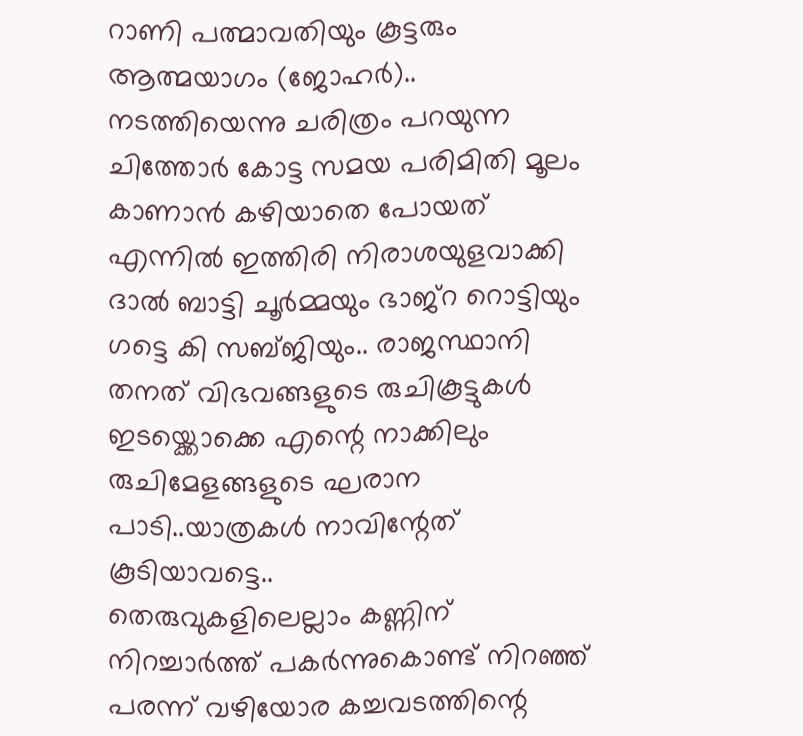റാണി പത്മാവതിയും കൂട്ടരും ആത്മയാഗം (ജോഹർ).. നടത്തിയെന്നു ചരിത്രം പറയുന്ന ചിത്തോർ കോട്ട സമയ പരിമിതി മൂലം കാണാൻ കഴിയാതെ പോയത്
എന്നിൽ ഇത്തിരി നിരാശയുളവാക്കി
ദാൽ ബാട്ടി ചൂർമ്മയും ഭാജ്റ റൊട്ടിയും ഗട്ടെ കി സബ്ജിയും.. രാജസ്ഥാനി തനത് വിഭവങ്ങളുടെ രുചികൂട്ടുകൾ ഇടയ്ക്കൊക്കെ എന്റെ നാക്കിലും രുചിമേളങ്ങളുടെ ഘരാന പാടി..യാത്രകൾ നാവിന്റേത് കൂടിയാവട്ടെ..
തെരുവുകളിലെല്ലാം കണ്ണിന് നിറച്ചാർത്ത് പകർന്നുകൊണ്ട് നിറഞ്ഞ് പരന്ന് വഴിയോര കച്ചവടത്തിന്റെ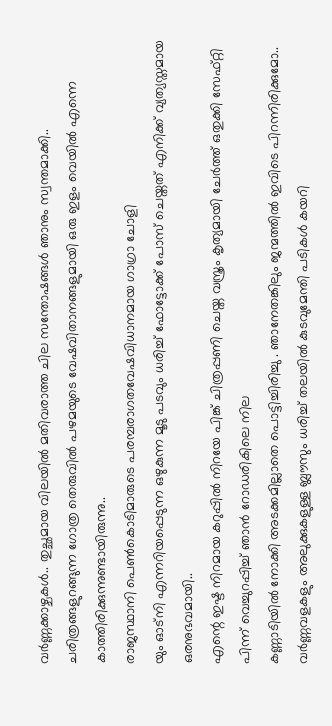വർണ്ണക്കാഴ്ചകൾ.. തുച്ഛമായ വിലയിൽ മതിവരാത്ത ചില സന്തോഷങ്ങൾ ഞാനും സ്വന്തമാക്കി..
ചരിത്രങ്ങളുറങ്ങുന്ന ഗോത്ര തെരുവിൽ പഴമയുടെ വേഷവിതാനങ്ങളുമായി ഒരു ഇളം വെയിൽ എന്നെ കാത്തിരിക്കുന്നുണ്ടായിരുന്നു..
രാജസ്ഥാനി പെൺകൊടിമാരുടെ പരമ്പരാഗതവേഷവിധാനമായ ഗാഗ്രാ ചോളി
യും ഓട്നി എന്നറിയപ്പെടുന്ന ഒഴുകുന്ന മൂടു പടവും ധരിച്ച് ഫോട്ടോക്ക് പോസ് ചെയ്തത് എനിക്ക് വ്യത്യസ്തമായ ഒരനുഭവമായി..
എന്റെ ഇഷ്ട നിറമായ കറുപ്പിൽ നിറയേ പിങ്ക് ചിത്രപ്പണി ചെയ്ത വസ്ത്രം കൃത്യമായി ചേർത്ത് ഒതുക്കി സേഫ്റ്റി പിന്ന് വെച്ചുറപ്പിച്ച് ഞാൻ റോഡരികിലെ നില
കണ്ണാടിയിൽ നോക്കി അടക്കമില്ലാതെ പൊട്ടിച്ചിരിച്ചു . ഞാനേതങ്കിലും ജന്മത്തിൽ ഇവിടെ പിറന്നിരിക്കുമോ..
വർണ്ണവളകളും അലുക്കുകളുള്ള ബ്ലൗസും ധരിച്ച് തലയിൽ കുടവുമേന്തി പടികൾ കയറി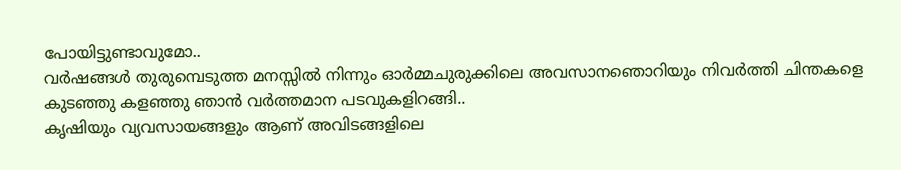പോയിട്ടുണ്ടാവുമോ..
വർഷങ്ങൾ തുരുമ്പെടുത്ത മനസ്സിൽ നിന്നും ഓർമ്മചുരുക്കിലെ അവസാനഞൊറിയും നിവർത്തി ചിന്തകളെ കുടഞ്ഞു കളഞ്ഞു ഞാൻ വർത്തമാന പടവുകളിറങ്ങി..
കൃഷിയും വ്യവസായങ്ങളും ആണ് അവിടങ്ങളിലെ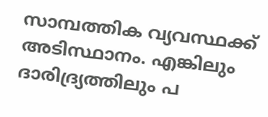സാമ്പത്തിക വ്യവസ്ഥക്ക് അടിസ്ഥാനം. എങ്കിലും ദാരിദ്ര്യത്തിലും പ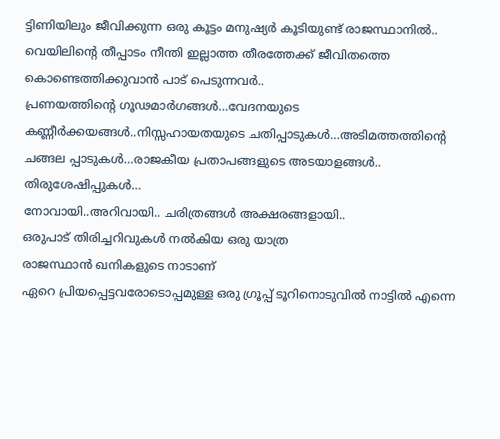ട്ടിണിയിലും ജീവിക്കുന്ന ഒരു കൂട്ടം മനുഷ്യർ കൂടിയുണ്ട് രാജസ്ഥാനിൽ..
വെയിലിന്റെ തീപ്പാടം നീന്തി ഇല്ലാത്ത തീരത്തേക്ക് ജീവിതത്തെ കൊണ്ടെത്തിക്കുവാൻ പാട് പെടുന്നവർ..
പ്രണയത്തിന്റെ ഗൂഢമാർഗങ്ങൾ…വേദനയുടെ കണ്ണീർക്കയങ്ങൾ..നിസ്സഹായതയുടെ ചതിപ്പാടുകൾ…അടിമത്തത്തിന്റെ ചങ്ങല പ്പാടുകൾ…രാജകീയ പ്രതാപങ്ങളുടെ അടയാളങ്ങൾ.. തിരുശേഷിപ്പുകൾ…
നോവായി..അറിവായി.. ചരിത്രങ്ങൾ അക്ഷരങ്ങളായി..
ഒരുപാട് തിരിച്ചറിവുകൾ നൽകിയ ഒരു യാത്ര
രാജസ്ഥാൻ ഖനികളുടെ നാടാണ്
ഏറെ പ്രിയപ്പെട്ടവരോടൊപ്പമുള്ള ഒരു ഗ്രൂപ്പ് ടൂറിനൊടുവിൽ നാട്ടിൽ എന്നെ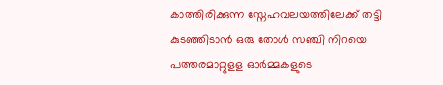കാത്തിരിക്കുന്ന സ്നേഹവലയത്തിലേക്ക് തട്ടി കുടഞ്ഞിടാൻ ഒരു തോൾ സഞ്ചി നിറയെ പത്തരമാറ്റുളള ഓർമ്മകളുടെ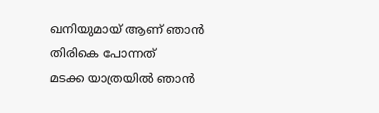ഖനിയുമായ് ആണ് ഞാൻ തിരികെ പോന്നത്
മടക്ക യാത്രയിൽ ഞാൻ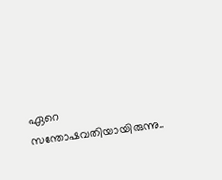ഏറെ സന്തോഷവതിയായിരുന്നു..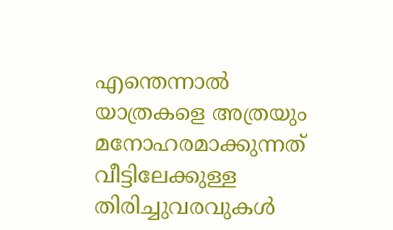എന്തെന്നാൽ യാത്രകളെ അത്രയും മനോഹരമാക്കുന്നത് വീട്ടിലേക്കുള്ള തിരിച്ചുവരവുകൾ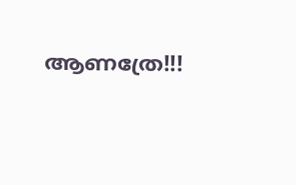ആണത്രേ!!!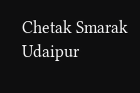Chetak Smarak Udaipur